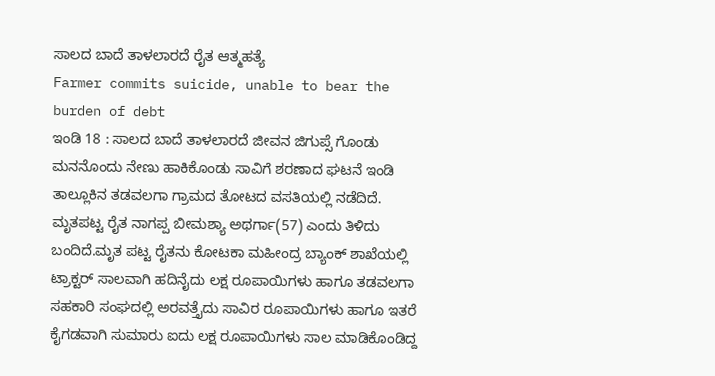ಸಾಲದ ಬಾದೆ ತಾಳಲಾರದೆ ರೈತ ಆತ್ಮಹತ್ಯೆ
Farmer commits suicide, unable to bear the burden of debt
ಇಂಡಿ 18 : ಸಾಲದ ಬಾದೆ ತಾಳಲಾರದೆ ಜೀವನ ಜಿಗುಪ್ಸೆ ಗೊಂಡು ಮನನೊಂದು ನೇಣು ಹಾಕಿಕೊಂಡು ಸಾವಿಗೆ ಶರಣಾದ ಘಟನೆ ಇಂಡಿ ತಾಲ್ಲೂಕಿನ ತಡವಲಗಾ ಗ್ರಾಮದ ತೋಟದ ವಸತಿಯಲ್ಲಿ ನಡೆದಿದೆ. ಮೃತಪಟ್ಟ ರೈತ ನಾಗಪ್ಪ ಬೀಮಶ್ಯಾ ಅಥರ್ಗಾ(57) ಎಂದು ತಿಳಿದು ಬಂದಿದೆ.ಮೃತ ಪಟ್ಟ ರೈತನು ಕೋಟಕಾ ಮಹೀಂದ್ರ ಬ್ಯಾಂಕ್ ಶಾಖೆಯಲ್ಲಿ ಟ್ರಾಕ್ಟರ್ ಸಾಲವಾಗಿ ಹದಿನೈದು ಲಕ್ಷ ರೂಪಾಯಿಗಳು ಹಾಗೂ ತಡವಲಗಾ ಸಹಕಾರಿ ಸಂಘದಲ್ಲಿ ಅರವತ್ತೈದು ಸಾವಿರ ರೂಪಾಯಿಗಳು ಹಾಗೂ ಇತರೆ ಕೈಗಡವಾಗಿ ಸುಮಾರು ಐದು ಲಕ್ಷ ರೂಪಾಯಿಗಳು ಸಾಲ ಮಾಡಿಕೊಂಡಿದ್ದ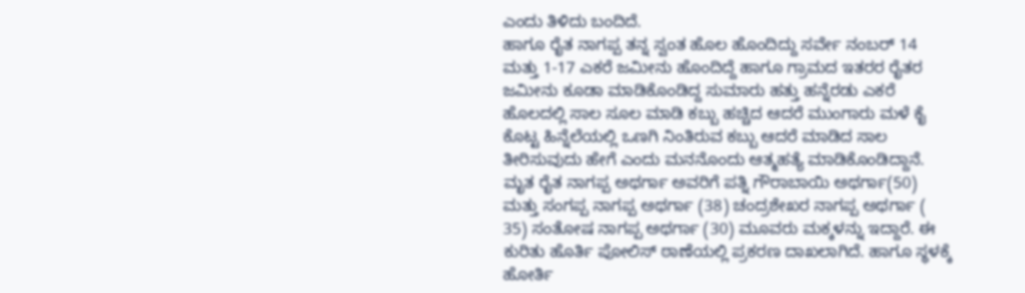ಎಂದು ತಿಳಿದು ಬಂದಿದೆ.
ಹಾಗೂ ರೈತ ನಾಗಪ್ಪ ತನ್ನ ಸ್ವಂತ ಹೊಲ ಹೊಂದಿದ್ದು ಸರ್ವೇ ನಂಬರ್ 14 ಮತ್ತು 1-17 ಎಕರೆ ಜಮೀನು ಹೊಂದಿದ್ದೆ ಹಾಗೂ ಗ್ರಾಮದ ಇತರರ ರೈತರ ಜಮೀನು ಕೂಡಾ ಮಾಡಿಕೊಂಡಿದ್ದ ಸುಮಾರು ಹತ್ತು ಹನ್ನೆರಡು ಎಕರೆ ಹೊಲದಲ್ಲಿ ಸಾಲ ಸೂಲ ಮಾಡಿ ಕಬ್ಬು ಹಚ್ಚಿದ ಆದರೆ ಮುಂಗಾರು ಮಳೆ ಕೈ ಕೊಟ್ಟ ಹಿನ್ನೆಲೆಯಲ್ಲಿ ಒಣಗಿ ನಿಂತಿರುವ ಕಬ್ಬು ಆದರೆ ಮಾಡಿದ ಸಾಲ ತೀರಿಸುವುದು ಹೇಗೆ ಎಂದು ಮನನೊಂದು ಆತ್ಮಹತ್ಯೆ ಮಾಡಿಕೊಂಡಿದ್ದಾನೆ.
ಮೃತ ರೈತ ನಾಗಪ್ಪ ಅಥರ್ಗಾ ಅವರಿಗೆ ಪತ್ನಿ ಗೌರಾಬಾಯಿ ಅಥರ್ಗಾ(50) ಮತ್ತು ಸಂಗಪ್ಪ ನಾಗಪ್ಪ ಅಥರ್ಗಾ (38) ಚಂದ್ರಶೇಖರ ನಾಗಪ್ಪ ಅಥರ್ಗಾ ( 35) ಸಂತೋಷ ನಾಗಪ್ಪ ಅಥರ್ಗಾ (30) ಮೂವರು ಮಕ್ಕಳನ್ನು ಇದ್ದಾರೆ. ಈ ಕುರಿತು ಹೊರ್ತಿ ಪೋಲಿಸ್ ಠಾಣೆಯಲ್ಲಿ ಪ್ರಕರಣ ದಾಖಲಾಗಿದೆ. ಹಾಗೂ ಸ್ಥಳಕ್ಕೆ ಹೋರ್ತಿ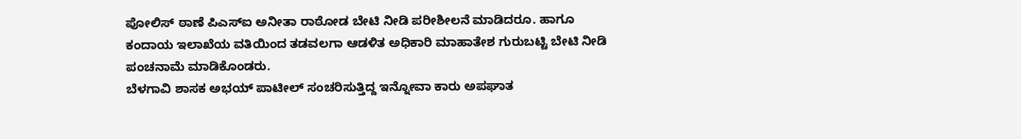ಪೋಲಿಸ್ ಠಾಣೆ ಪಿಎಸ್ಐ ಅನೀತಾ ರಾಠೋಡ ಬೇಟಿ ನೀಡಿ ಪರೀಶೀಲನೆ ಮಾಡಿದರೂ. ಹಾಗೂ ಕಂದಾಯ ಇಲಾಖೆಯ ವತಿಯಿಂದ ತಡವಲಗಾ ಆಡಳಿತ ಅಧಿಕಾರಿ ಮಾಹಾತೇಶ ಗುರುಬಟ್ಟಿ ಬೇಟಿ ನೀಡಿ ಪಂಚನಾಮೆ ಮಾಡಿಕೊಂಡರು.
ಬೆಳಗಾವಿ ಶಾಸಕ ಅಭಯ್ ಪಾಟೀಲ್ ಸಂಚರಿಸುತ್ತಿದ್ದ ಇನ್ನೋವಾ ಕಾರು ಅಪಘಾತ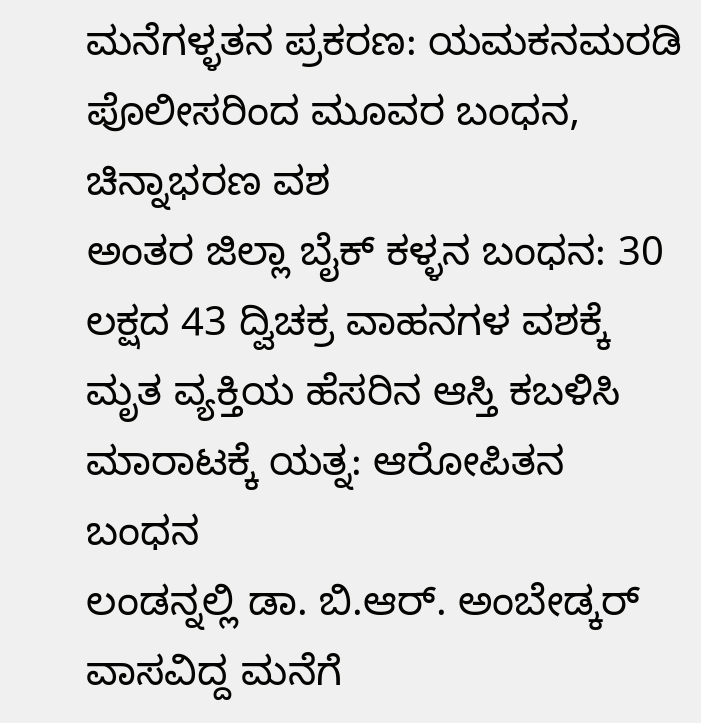ಮನೆಗಳ್ಳತನ ಪ್ರಕರಣ: ಯಮಕನಮರಡಿ ಪೊಲೀಸರಿಂದ ಮೂವರ ಬಂಧನ, ಚಿನ್ನಾಭರಣ ವಶ
ಅಂತರ ಜಿಲ್ಲಾ ಬೈಕ್ ಕಳ್ಳನ ಬಂಧನ: 30 ಲಕ್ಷದ 43 ದ್ವಿಚಕ್ರ ವಾಹನಗಳ ವಶಕ್ಕೆ
ಮೃತ ವ್ಯಕ್ತಿಯ ಹೆಸರಿನ ಆಸ್ತಿ ಕಬಳಿಸಿ ಮಾರಾಟಕ್ಕೆ ಯತ್ನ: ಆರೋಪಿತನ ಬಂಧನ
ಲಂಡನ್ನಲ್ಲಿ ಡಾ. ಬಿ.ಆರ್. ಅಂಬೇಡ್ಕರ್ ವಾಸವಿದ್ದ ಮನೆಗೆ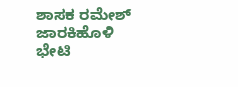ಶಾಸಕ ರಮೇಶ್ ಜಾರಕಿಹೊಳಿ ಭೇಟಿ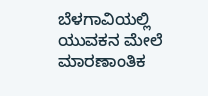ಬೆಳಗಾವಿಯಲ್ಲಿ ಯುವಕನ ಮೇಲೆ ಮಾರಣಾಂತಿಕ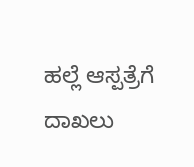ಹಲ್ಲೆ ಆಸ್ಪತ್ರೆಗೆ ದಾಖಲು